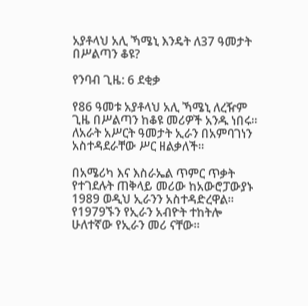አያቶላህ አሊ ኻሜኒ እንዴት ለ37 ዓመታት በሥልጣን ቆዩ?

የንባብ ጊዜ: 6 ደቂቃ

የ86 ዓመቱ አያቶላህ አሊ ኻሜኒ ለረዥም ጊዜ በሥልጣን ከቆዩ መሪዎች አንዱ ነበሩ። ለአራት አሥርት ዓመታት ኢራን በአምባገነን አስተዳደራቸው ሥር ዘልቃለች።

በአሜሪካ እና እስራኤል ጥምር ጥቃት የተገደሉት ጠቅላይ መሪው ከአውሮፓውያኑ 1989 ወዲህ ኢራንን አስተዳድረዋል። የ1979ኙን የኢራን አብዮት ተከትሎ ሁለተኛው የኢራን መሪ ናቸው።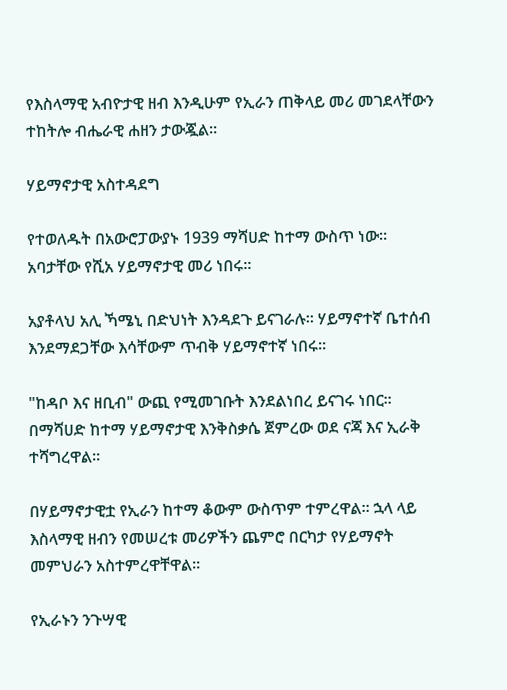የእስላማዊ አብዮታዊ ዘብ እንዲሁም የኢራን ጠቅላይ መሪ መገደላቸውን ተከትሎ ብሔራዊ ሐዘን ታውጇል።

ሃይማኖታዊ አስተዳደግ

የተወለዱት በአውሮፓውያኑ 1939 ማሻሀድ ከተማ ውስጥ ነው። አባታቸው የሺአ ሃይማኖታዊ መሪ ነበሩ።

አያቶላህ አሊ ኻሜኒ በድህነት እንዳደጉ ይናገራሉ። ሃይማኖተኛ ቤተሰብ እንደማደጋቸው እሳቸውም ጥብቅ ሃይማኖተኛ ነበሩ።

"ከዳቦ እና ዘቢብ" ውጪ የሚመገቡት እንደልነበረ ይናገሩ ነበር። በማሻሀድ ከተማ ሃይማኖታዊ እንቅስቃሴ ጀምረው ወደ ናጃ እና ኢራቅ ተሻግረዋል።

በሃይማኖታዊቷ የኢራን ከተማ ቆውም ውስጥም ተምረዋል። ኋላ ላይ እስላማዊ ዘብን የመሠረቱ መሪዎችን ጨምሮ በርካታ የሃይማኖት መምህራን አስተምረዋቸዋል።

የኢራኑን ንጉሣዊ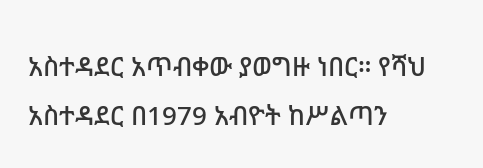አስተዳደር አጥብቀው ያወግዙ ነበር። የሻህ አስተዳደር በ1979 አብዮት ከሥልጣን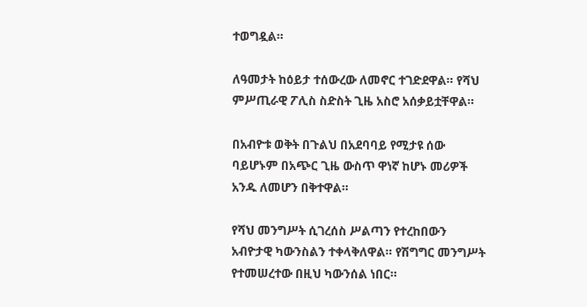ተወግዷል።

ለዓመታት ከዕይታ ተሰውረው ለመኖር ተገድደዋል። የሻህ ምሥጢራዊ ፖሊስ ስድስት ጊዜ አስሮ አሰቃይቷቸዋል።

በአብዮቱ ወቅት በጉልህ በአደባባይ የሚታዩ ሰው ባይሆኑም በአጭር ጊዜ ውስጥ ዋነኛ ከሆኑ መሪዎች አንዱ ለመሆን በቅተዋል።

የሻህ መንግሥት ሲገረሰስ ሥልጣን የተረከበውን አብዮታዊ ካውንስልን ተቀላቅለዋል። የሽግግር መንግሥት የተመሠረተው በዚህ ካውንሰል ነበር።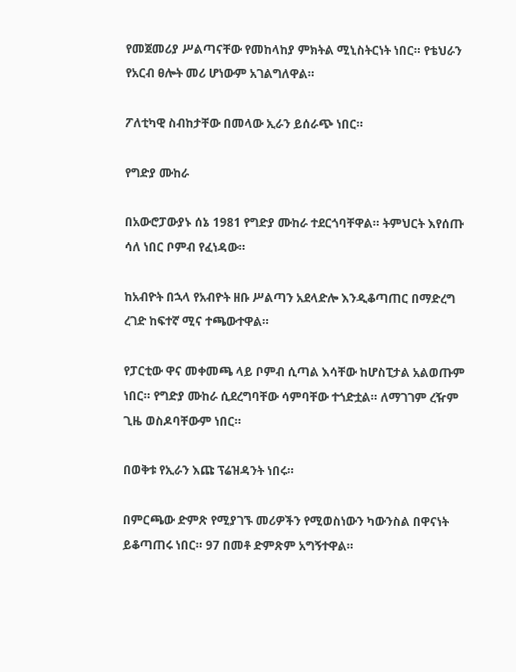የመጀመሪያ ሥልጣናቸው የመከላከያ ምክትል ሚኒስትርነት ነበር። የቴህራን የአርብ ፀሎት መሪ ሆነውም አገልግለዋል።

ፖለቲካዊ ስብከታቸው በመላው ኢራን ይሰራጭ ነበር።

የግድያ ሙከራ

በአውሮፓውያኑ ሰኔ 1981 የግድያ ሙከራ ተደርጎባቸዋል። ትምህርት እየሰጡ ሳለ ነበር ቦምብ የፈነዳው።

ከአብዮት በኋላ የአብዮት ዘቡ ሥልጣን አደላድሎ እንዲቆጣጠር በማድረግ ረገድ ከፍተኛ ሚና ተጫውተዋል።

የፓርቲው ዋና መቀመጫ ላይ ቦምብ ሲጣል እሳቸው ከሆስፒታል አልወጡም ነበር። የግድያ ሙከራ ሲደረግባቸው ሳምባቸው ተጎድቷል። ለማገገም ረዥም ጊዜ ወስዶባቸውም ነበር።

በወቅቱ የኢራን እጩ ፕሬዝዳንት ነበሩ።

በምርጫው ድምጽ የሚያገኙ መሪዎችን የሚወስነውን ካውንስል በዋናነት ይቆጣጠሩ ነበር። 97 በመቶ ድምጽም አግኝተዋል።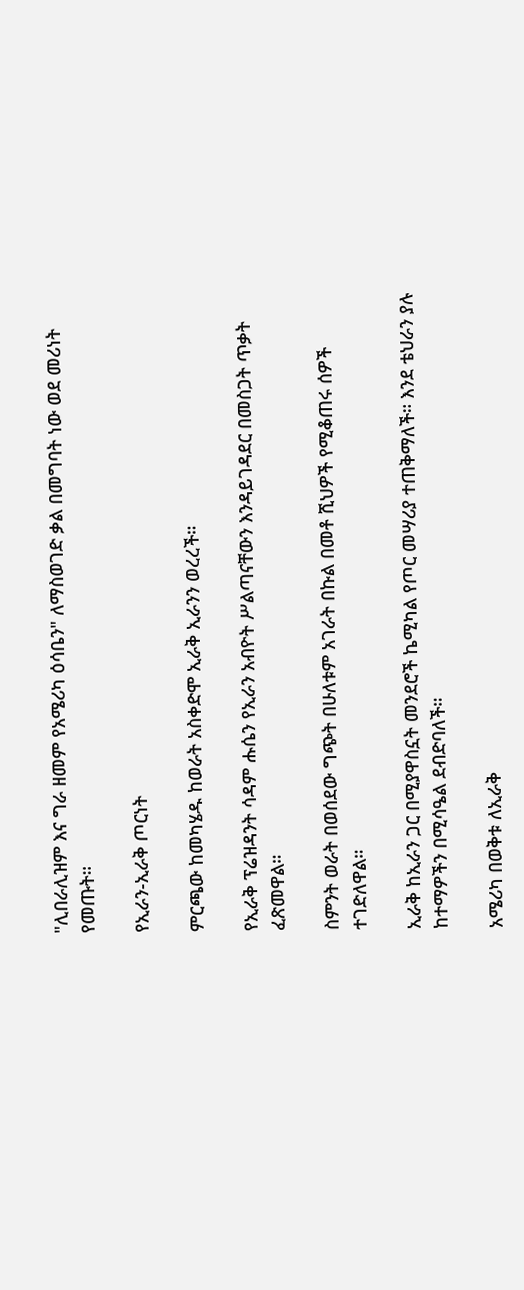"ሊበራሊዝም እና ግራ ዘመም የአሜሪካ ዕሳቤን" ለማስወገድ ቃል በመግባት ነው ወደ መሪነት የመጡት።

የኢራን-ኢራቅ ጦርነት

ምርጫው ከመካሄዱ ከወራት አስቀድሞ ኢራቅ ኢራንን ወረረች።

የኢራቅ ፕሬዝዳንት ሳዳም ሑሴን የኢራን አብዮት ሥልጣናቸውን እንዳይገዳደር በመስጋት ጥቃት ፈጽመዋል።

ስምንት ወራት በወሰደው ግጭት በሁለቱም አገራት በኩል በመቶ ሺህዎች የሚቆጠሩ ሰዎች ተገድለዋል።

ኢራቅ ከኢራን ጋር በሚያዋስኗት መንደሮች ኬሚካል የጦር መሣሪያ ተጠቅማለች። እንደ ቴህራን ያሉ ከተማዎችን በሚሳዔል ደብድባለች።

አሜሪካ በወቅቱ ለኢራቅ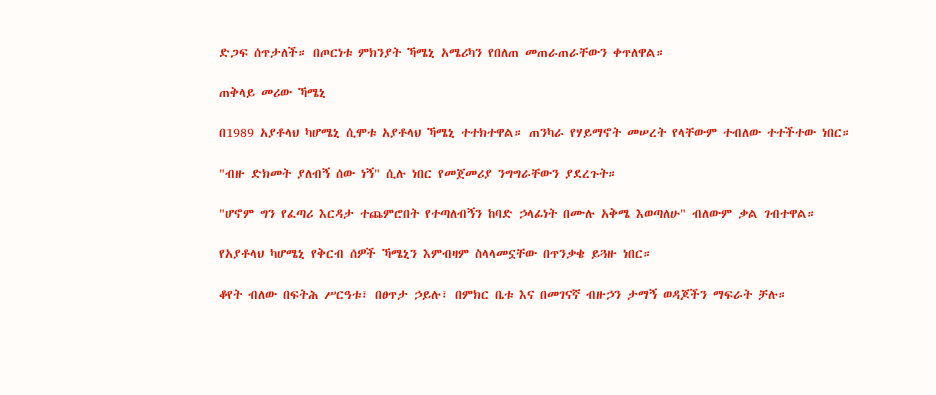ድጋፍ ሰጥታለች። በጦርነቱ ምክንያት ኻሜኒ አሜሪካን የበለጠ መጠራጠራቸውን ቀጥለዋል።

ጠቅላይ መሪው ኻሜኒ

በ1989 አያቶላህ ካሆሜኒ ሲሞቱ አያቶላህ ኻሜኒ ተተክተዋል። ጠንካራ የሃይማኖት መሠረት የላቸውም ተብለው ተተችተው ነበር።

"ብዙ ድክመት ያለብኝ ሰው ነኝ" ሲሉ ነበር የመጀመሪያ ንግግራቸውን ያደረጉት።

"ሆኖም ግን የፈጣሪ እርዳታ ተጨምሮበት የተጣለብኝን ከባድ ኃላፊነት በሙሉ አቅሜ እወጣለሁ" ብለውም ቃል ገብተዋል።

የአያቶላህ ካሆሜኒ የቅርብ ሰዎች ኻሜኒን እምብዛም ስላላመኗቸው በጥንቃቄ ይጓዙ ነበር።

ቆየት ብለው በፍትሕ ሥርዓቱ፣ በፀጥታ ኃይሉ፣ በምክር ቤቱ እና በመገናኛ ብዙኃን ታማኝ ወዳጆችን ማፍራት ቻሉ።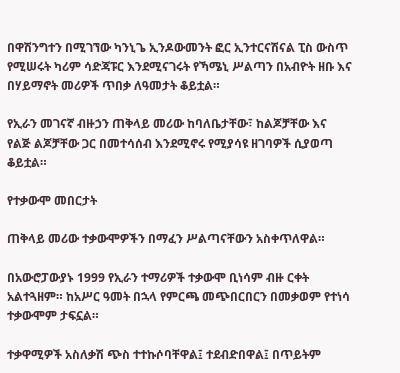በዋሽንግተን በሚገኘው ካንኒጌ ኢንዶውመንት ፎር ኢንተርናሽናል ፒስ ውስጥ የሚሠሩት ካሪም ሳድጃፑር እንደሚናገሩት የኻሜኒ ሥልጣን በአብዮት ዘቡ እና በሃይማኖት መሪዎች ጥበቃ ለዓመታት ቆይቷል።

የኢራን መገናኛ ብዙኃን ጠቅላይ መሪው ከባለቤታቸው፣ ከልጆቻቸው እና የልጅ ልጆቻቸው ጋር በመተሳሰብ እንደሚኖሩ የሚያሳዩ ዘገባዎች ሲያወጣ ቆይቷል።

የተቃውሞ መበርታት

ጠቅላይ መሪው ተቃውሞዎችን በማፈን ሥልጣናቸውን አስቀጥለዋል።

በአውሮፓውያኑ 1999 የኢራን ተማሪዎች ተቃውሞ ቢነሳም ብዙ ርቀት አልተጓዘም። ከአሥር ዓመት በኋላ የምርጫ መጭበርበርን በመቃወም የተነሳ ተቃውሞም ታፍኗል።

ተቃዋሚዎች አስለቃሽ ጭስ ተተኩሶባቸዋል፤ ተደብድበዋል፤ በጥይትም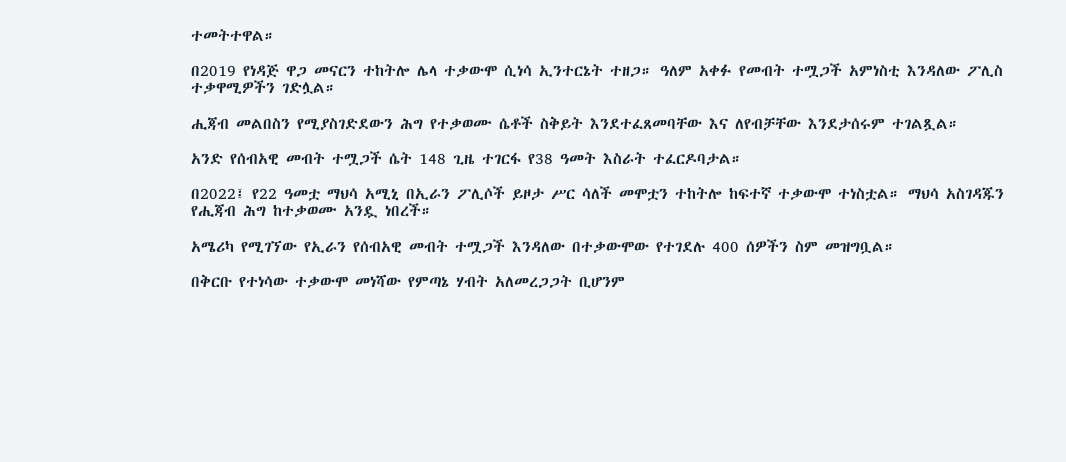ተመትተዋል።

በ2019 የነዳጅ ዋጋ መናርን ተከትሎ ሌላ ተቃውሞ ሲነሳ ኢንተርኔት ተዘጋ። ዓለም አቀፉ የመብት ተሟጋች አምነስቲ እንዳለው ፖሊስ ተቃዋሚዎችን ገድሏል።

ሒጃብ መልበስን የሚያስገድደውን ሕግ የተቃወሙ ሴቶች ስቅይት እንደተፈጸመባቸው እና ለየብቻቸው እንደታሰሩም ተገልጿል።

አንድ የሰብአዊ መብት ተሟጋች ሴት 148 ጊዜ ተገርፋ የ38 ዓመት እስራት ተፈርዶባታል።

በ2022፤ የ22 ዓመቷ ማህሳ አሚኒ በኢራን ፖሊሶች ይዞታ ሥር ሳለች መሞቷን ተከትሎ ከፍተኛ ተቃውሞ ተነስቷል። ማህሳ አስገዳጁን የሒጃብ ሕግ ከተቃወሙ አንዷ ነበረች።

አሜሪካ የሚገኘው የኢራን የሰብአዊ መብት ተሟጋች እንዳለው በተቃውሞው የተገደሉ 400 ሰዎችን ስም መዝግቧል።

በቅርቡ የተነሳው ተቃውሞ መነሻው የምጣኔ ሃብት አለመረጋጋት ቢሆንም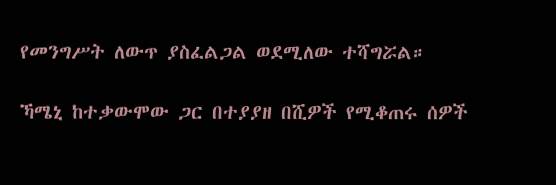የመንግሥት ለውጥ ያስፈልጋል ወደሚለው ተሻግሯል።

ኻሜኒ ከተቃውሞው ጋር በተያያዘ በሺዎች የሚቆጠሩ ሰዎች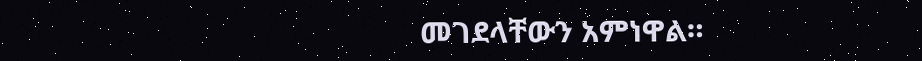መገደላቸውን አምነዋል።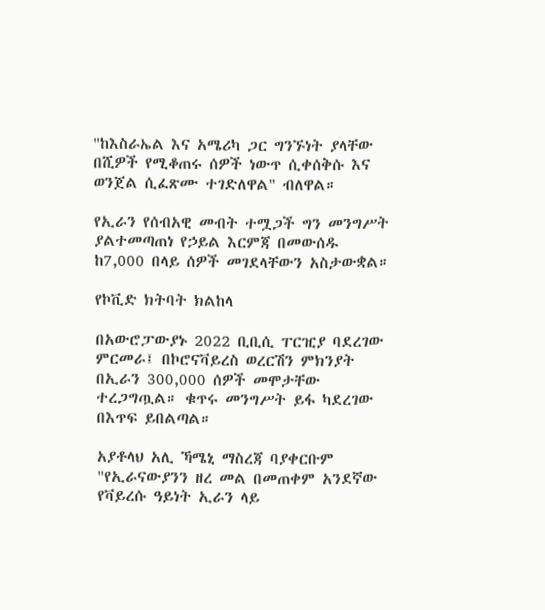"ከእስራኤል እና አሜሪካ ጋር ግንኙነት ያላቸው በሺዎች የሚቆጠሩ ሰዎች ነውጥ ሲቀሰቅሱ እና ወንጀል ሲፈጽሙ ተገድለዋል" ብለዋል።

የኢራን የሰብአዊ መብት ተሟጋች ግን መንግሥት ያልተመጣጠነ የኃይል እርምጃ በመውሰዱ ከ7,000 በላይ ሰዎች መገደላቸውን አስታውቋል።

የኮቪድ ክትባት ክልከላ

በአውሮፓውያኑ 2022 ቢቢሲ ፐርዢያ ባደረገው ምርመራ፤ በኮሮናቫይረስ ወረርሽን ምክንያት በኢራን 300,000 ሰዎች መሞታቸው ተረጋግጧል። ቁጥሩ መንግሥት ይፋ ካደረገው በእጥፍ ይበልጣል።

አያቶላህ አሊ ኻሜኒ ማስረጃ ባያቀርቡም "የኢራናውያንን ዘረ መል በመጠቀም አንደኛው የቫይረሱ ዓይነት ኢራን ላይ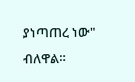ያነጣጠረ ነው" ብለዋል።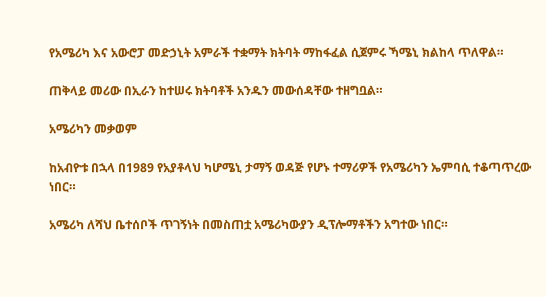የአሜሪካ እና አውሮፓ መድኃኒት አምራች ተቋማት ክትባት ማከፋፈል ሲጀምሩ ኻሜኒ ክልከላ ጥለዋል።

ጠቅላይ መሪው በኢራን ከተሠሩ ክትባቶች አንዱን መውሰዳቸው ተዘግቧል።

አሜሪካን መቃወም

ከአብዮቱ በኋላ በ1989 የአያቶላህ ካሆሜኒ ታማኝ ወዳጅ የሆኑ ተማሪዎች የአሜሪካን ኤምባሲ ተቆጣጥረው ነበር።

አሜሪካ ለሻህ ቤተሰቦች ጥገኝነት በመስጠቷ አሜሪካውያን ዲፕሎማቶችን አግተው ነበር።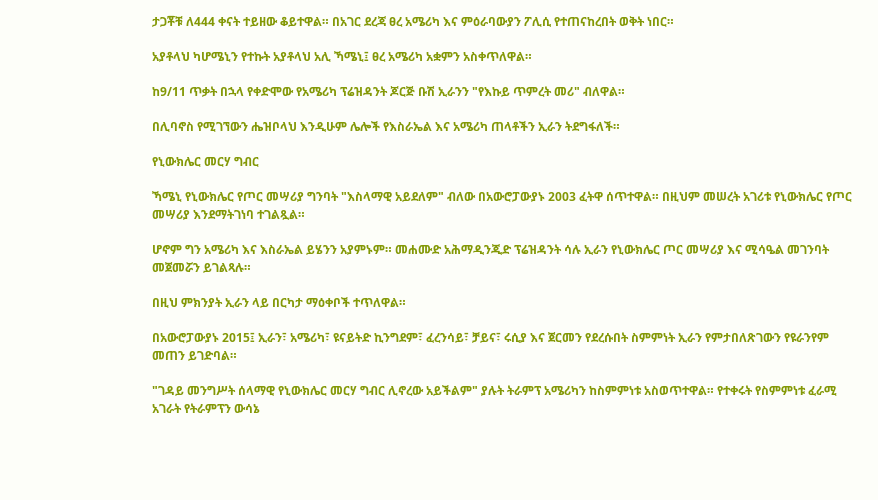ታጋቾቹ ለ444 ቀናት ተይዘው ቆይተዋል። በአገር ደረጃ ፀረ አሜሪካ እና ምዕራባውያን ፖሊሲ የተጠናከረበት ወቅት ነበር።

አያቶላህ ካሆሜኒን የተኩት አያቶላህ አሊ ኻሜኒ፤ ፀረ አሜሪካ አቋምን አስቀጥለዋል።

ከ9/11 ጥቃት በኋላ የቀድሞው የአሜሪካ ፕሬዝዳንት ጆርጅ ቡሽ ኢራንን "የእኩይ ጥምረት መሪ" ብለዋል።

በሊባኖስ የሚገኘውን ሔዝቦላህ እንዲሁም ሌሎች የእስራኤል እና አሜሪካ ጠላቶችን ኢራን ትደግፋለች።

የኒውክሌር መርሃ ግብር

ኻሜኒ የኒውክሌር የጦር መሣሪያ ግንባት "እስላማዊ አይደለም" ብለው በአውሮፓውያኑ 2003 ፈትዋ ሰጥተዋል። በዚህም መሠረት አገሪቱ የኒውክሌር የጦር መሣሪያ እንደማትገነባ ተገልጿል።

ሆኖም ግን አሜሪካ እና እስራኤል ይሄንን አያምኑም። መሐሙድ አሕማዲንጂድ ፕሬዝዳንት ሳሉ ኢራን የኒውክሌር ጦር መሣሪያ እና ሚሳዔል መገንባት መጀመሯን ይገልጻሉ።

በዚህ ምክንያት ኢራን ላይ በርካታ ማዕቀቦች ተጥለዋል።

በአውሮፓውያኑ 2015፤ ኢራን፣ አሜሪካ፣ ዩናይትድ ኪንግደም፣ ፈረንሳይ፣ ቻይና፣ ሩሲያ እና ጀርመን የደረሱበት ስምምነት ኢራን የምታበለጽገውን የዩራንየም መጠን ይገድባል።

"ገዳይ መንግሥት ሰላማዊ የኒውክሌር መርሃ ግብር ሊኖረው አይችልም" ያሉት ትራምፕ አሜሪካን ከስምምነቱ አስወጥተዋል። የተቀሩት የስምምነቱ ፈራሚ አገራት የትራምፕን ውሳኔ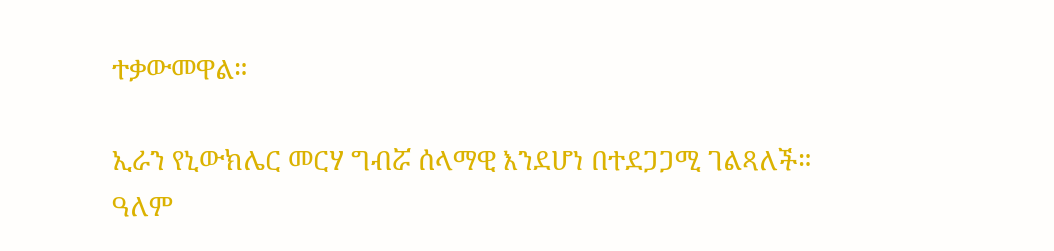ተቃውመዋል።

ኢራን የኒውክሌር መርሃ ግብሯ ሰላማዊ እንደሆነ በተደጋጋሚ ገልጻለች። ዓለም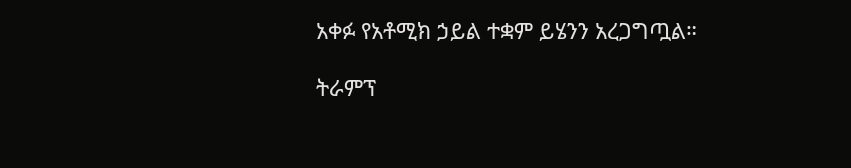አቀፉ የአቶሚክ ኃይል ተቋም ይሄንን አረጋግጧል።

ትራምፕ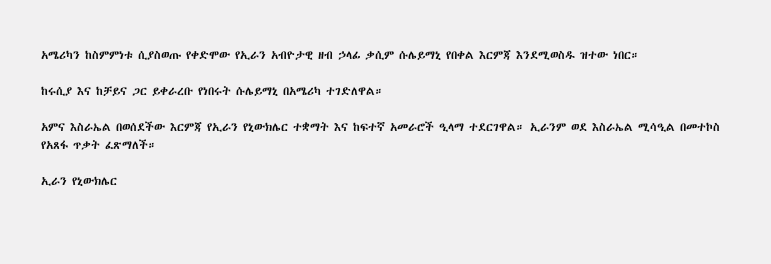አሜሪካን ከስምምነቱ ሲያስወጡ የቀድሞው የኢራን አብዮታዊ ዘብ ኃላፊ ቃሲም ሱሌይማኒ የበቀል እርምጃ እንደሚወስዱ ዝተው ነበር።

ከሩሲያ እና ከቻይና ጋር ይቀራረቡ የነበሩት ሱሌይማኒ በአሜሪካ ተገድለዋል።

አምና እስራኤል በወሰደችው እርምጃ የኢራን የኒውክሌር ተቋማት እና ከፍተኛ አመራሮች ዒላማ ተደርገዋል። ኢራንም ወደ እስራኤል ሚሳዒል በመተኮስ የአጸፋ ጥቃት ፈጽማለች።

ኢራን የኒውክሌር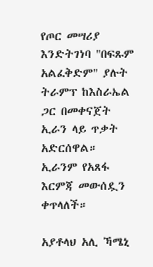የጦር መሣሪያ እንድትገነባ "በፍጹም አልፈቅድም" ያሉት ትራምፕ ከእስራኤል ጋር በመቀናጀት ኢራን ላይ ጥቃት አድርሰዋል። ኢራንም የአጸፋ እርምጃ መውሰዷን ቀጥላለች።

አያቶላህ አሊ ኻሜኒ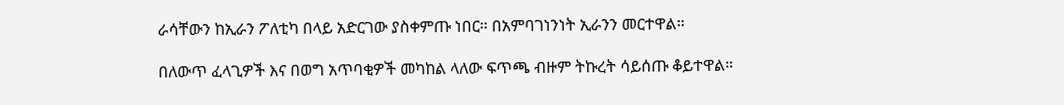ራሳቸውን ከኢራን ፖለቲካ በላይ አድርገው ያስቀምጡ ነበር። በአምባገነንነት ኢራንን መርተዋል።

በለውጥ ፈላጊዎች እና በወግ አጥባቂዎች መካከል ላለው ፍጥጫ ብዙም ትኩረት ሳይሰጡ ቆይተዋል።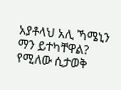አያቶላህ አሊ ኻሜኒን ማን ይተካቸዋል? የሚለው ሲታወቅ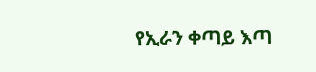የኢራን ቀጣይ እጣ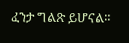ፈንታ ግልጽ ይሆናል።